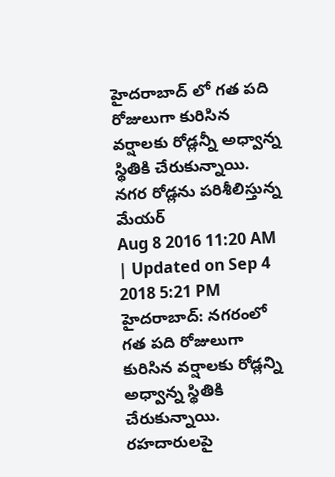హైదరాబాద్ లో గత పది రోజులుగా కురిసిన వర్షాలకు రోడ్లన్నీ అధ్వాన్న స్థితికి చేరుకున్నాయి.
నగర రోడ్లను పరిశీలిస్తున్న మేయర్
Aug 8 2016 11:20 AM | Updated on Sep 4 2018 5:21 PM
హైదరాబాద్: నగరంలో గత పది రోజులుగా కురిసిన వర్షాలకు రోడ్లన్ని అధ్వాన్న స్థితికి చేరుకున్నాయి. రహదారులపై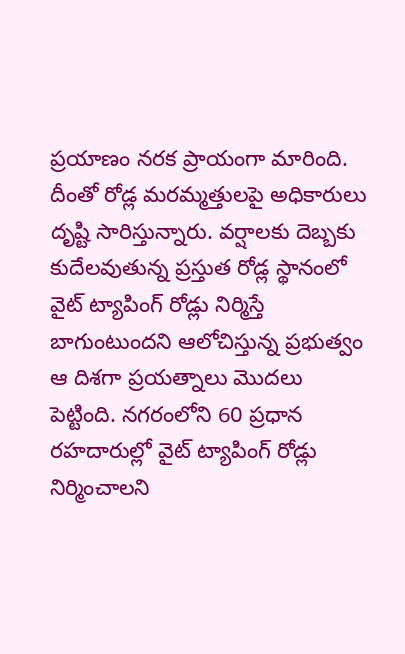ప్రయాణం నరక ప్రాయంగా మారింది. దీంతో రోడ్ల మరమ్మత్తులపై అధికారులు దృష్టి సారిస్తున్నారు. వర్షాలకు దెబ్బకు కుదేలవుతున్న ప్రస్తుత రోడ్ల స్థానంలో వైట్ ట్యాపింగ్ రోడ్లు నిర్మిస్తే బాగుంటుందని ఆలోచిస్తున్న ప్రభుత్వం ఆ దిశగా ప్రయత్నాలు మొదలు పెట్టింది. నగరంలోని 60 ప్రధాన రహదారుల్లో వైట్ ట్యాపింగ్ రోడ్లు నిర్మించాలని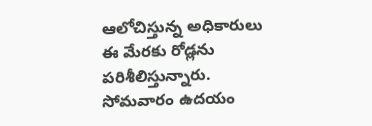ఆలోచిస్తున్న అధికారులు ఈ మేరకు రోడ్లను పరిశీలిస్తున్నారు. సోమవారం ఉదయం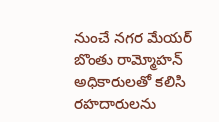నుంచే నగర మేయర్ బొంతు రామ్మోహన్ అధికారులతో కలిసి రహదారులను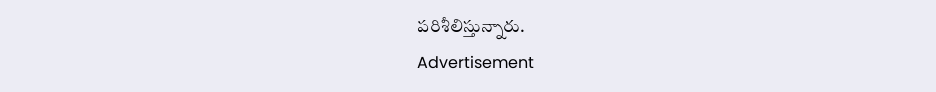పరిశీలిస్తున్నారు.
Advertisement